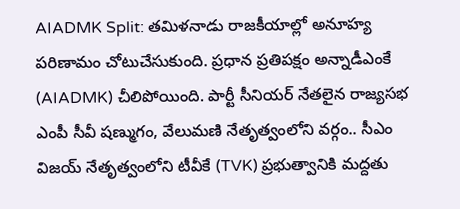AIADMK Split: తమిళనాడు రాజకీయాల్లో అనూహ్య పరిణామం చోటుచేసుకుంది. ప్రధాన ప్రతిపక్షం అన్నాడీఎంకే (AIADMK) చీలిపోయింది. పార్టీ సీనియర్ నేతలైన రాజ్యసభ ఎంపీ సీవీ షణ్ముగం, వేలుమణి నేతృత్వంలోని వర్గం.. సీఎం విజయ్ నేతృత్వంలోని టీవీకే (TVK) ప్రభుత్వానికి మద్దతు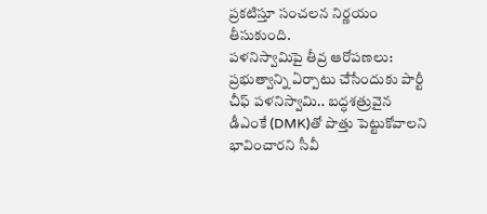ప్రకటిస్తూ సంచలన నిర్ణయం తీసుకుంది.
పళనిస్వామిపై తీవ్ర ఆరోపణలు: ప్రభుత్వాన్ని ఏర్పాటు చేసేందుకు పార్టీ చీఫ్ పళనిస్వామి.. బద్ధశత్రువైన డీఎంకే (DMK)తో పొత్తు పెట్టుకోవాలని భావించారని సీవీ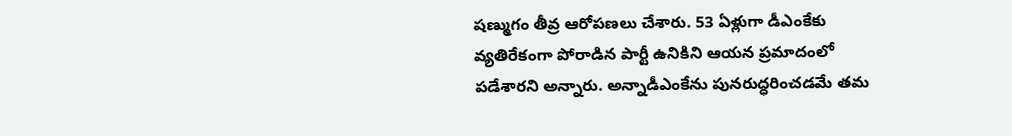షణ్ముగం తీవ్ర ఆరోపణలు చేశారు. 53 ఏళ్లుగా డీఎంకేకు వ్యతిరేకంగా పోరాడిన పార్టీ ఉనికిని ఆయన ప్రమాదంలో పడేశారని అన్నారు. అన్నాడీఎంకేను పునరుద్ధరించడమే తమ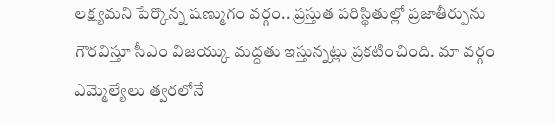లక్ష్యమని పేర్కొన్న షణ్ముగం వర్గం.. ప్రస్తుత పరిస్థితుల్లో ప్రజాతీర్పును గౌరవిస్తూ సీఎం విజయ్కు మద్దతు ఇస్తున్నట్లు ప్రకటించింది. మా వర్గం ఎమ్మెల్యేలు త్వరలోనే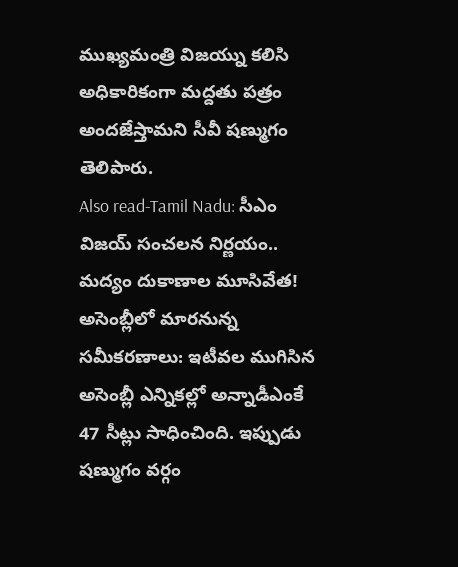ముఖ్యమంత్రి విజయ్ను కలిసి అధికారికంగా మద్దతు పత్రం అందజేస్తామని సీవీ షణ్ముగం తెలిపారు.
Also read-Tamil Nadu: సీఎం విజయ్ సంచలన నిర్ణయం.. మద్యం దుకాణాల మూసివేత!
అసెంబ్లీలో మారనున్న సమీకరణాలు: ఇటీవల ముగిసిన అసెంబ్లీ ఎన్నికల్లో అన్నాడీఎంకే 47 సీట్లు సాధించింది. ఇప్పుడు షణ్ముగం వర్గం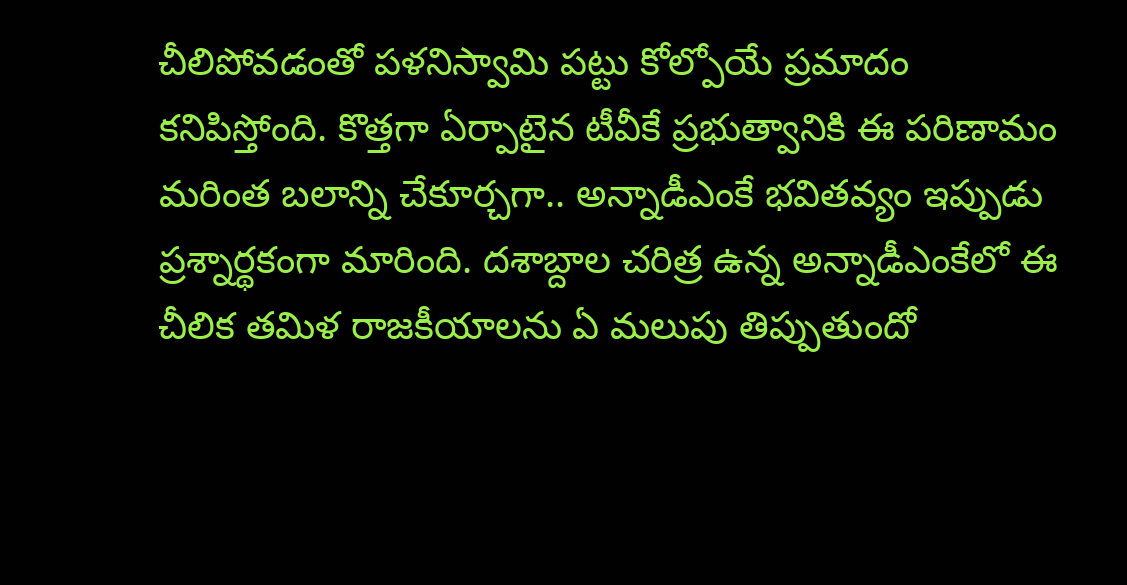చీలిపోవడంతో పళనిస్వామి పట్టు కోల్పోయే ప్రమాదం కనిపిస్తోంది. కొత్తగా ఏర్పాటైన టీవీకే ప్రభుత్వానికి ఈ పరిణామం మరింత బలాన్ని చేకూర్చగా.. అన్నాడీఎంకే భవితవ్యం ఇప్పుడు ప్రశ్నార్థకంగా మారింది. దశాబ్దాల చరిత్ర ఉన్న అన్నాడీఎంకేలో ఈ చీలిక తమిళ రాజకీయాలను ఏ మలుపు తిప్పుతుందో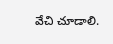వేచి చూడాలి.